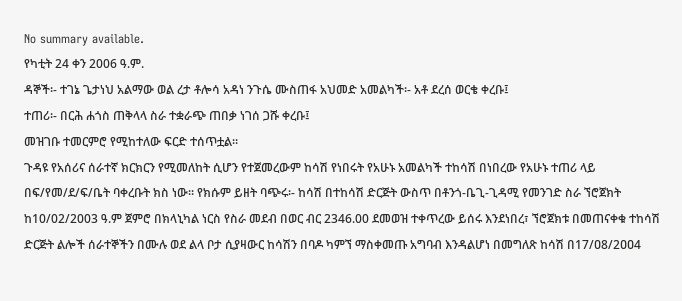No summary available.
የካቲት 24 ቀን 2006 ዓ.ም.
ዳኞች፡- ተገኔ ጌታነህ አልማው ወል ረታ ቶሎሳ አዳነ ንጉሴ ሙስጠፋ አህመድ አመልካች፡- አቶ ደረሰ ወርቄ ቀረቡ፤
ተጠሪ፡- በርሕ ሐጎስ ጠቅላላ ስራ ተቋራጭ ጠበቃ ነገሰ ጋሹ ቀረቡ፤
መዝገቡ ተመርምሮ የሚከተለው ፍርድ ተሰጥቷል።
ጉዳዩ የአሰሪና ሰራተኛ ክርክርን የሚመለከት ሲሆን የተጀመረውም ከሳሽ የነበሩት የአሁኑ አመልካች ተከሳሽ በነበረው የአሁኑ ተጠሪ ላይ በፍ/የመ/ደ/ፍ/ቤት ባቀረቡት ክስ ነው። የክሱም ይዘት ባጭሩ፡- ከሳሽ በተከሳሽ ድርጅት ውስጥ በቶንጎ-ቤጊ-ጊዳሚ የመንገድ ስራ ኘሮጀክት ከ10/02/2003 ዓ.ም ጀምሮ በክላኒካል ነርስ የስራ መደብ በወር ብር 2346.00 ደመወዝ ተቀጥረው ይሰሩ እንደነበረ፣ ኘሮጀክቱ በመጠናቀቁ ተከሳሽ ድርጅት ልሎች ሰራተኞችን በሙሉ ወደ ልላ ቦታ ሲያዛውር ከሳሽን በባዶ ካምኘ ማስቀመጡ አግባብ እንዳልሆነ በመግለጽ ከሳሽ በ17/ዐ8/2ዐዐ4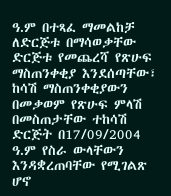ዓ.ም በተጻፈ ማመልከቻ ለድርጅቱ በማሳወቃቸው ድርጅቱ የመጨረሻ የጽሁፍ ማስጠንቀቂያ እንደሰጣቸው፣ ከሳሽ ማስጠንቀቂያውን በመቃወም የጽሁፍ ምላሽ በመስጠታቸው ተከሳሽ ድርጅት በ17/09/2004 ዓ.ም የስራ ውላቸውን እንዳቋረጠባቸው የሚገልጽ ሆኖ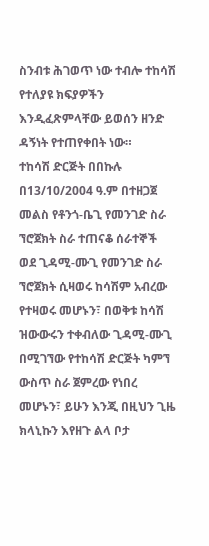ስንብቱ ሕገወጥ ነው ተብሎ ተከሳሽ የተለያዩ ክፍያዎችን እንዲፈጽምላቸው ይወሰን ዘንድ ዳኝነት የተጠየቀበት ነው።
ተከሳሽ ድርጅት በበኩሉ በ13/10/2004 ዓ.ም በተዘጋጀ መልስ የቶንጎ-ቤጊ የመንገድ ስራ ኘሮጀክት ስራ ተጠናቆ ሰራተኞች ወደ ጊዳሚ-ሙጊ የመንገድ ስራ ኘሮጀክት ሲዛወሩ ከሳሽም አብረው የተዛወሩ መሆኑን፣ በወቅቱ ከሳሽ ዝውውሩን ተቀብለው ጊዳሚ-ሙጊ በሚገኘው የተከሳሽ ድርጅት ካምኘ ውስጥ ስራ ጀምረው የነበረ መሆኑን፣ ይሁን እንጂ በዚህን ጊዜ ክላኒኩን እየዘጉ ልላ ቦታ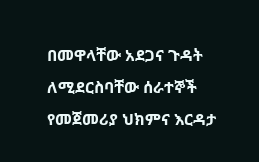በመዋላቸው አደጋና ጉዳት ለሚደርስባቸው ሰራተኞች የመጀመሪያ ህክምና እርዳታ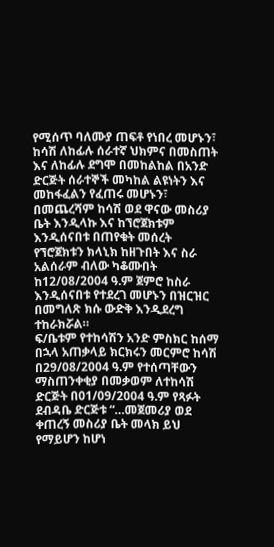የሚሰጥ ባለሙያ ጠፍቶ የነበረ መሆኑን፣ ከሳሽ ለከፊሉ ሰራተኛ ህክምና በመስጠት እና ለከፊሉ ደግሞ በመከልከል በአንድ ድርጅት ሰራተኞች መካከል ልዩነትን እና መከፋፈልን የፈጠሩ መሆኑን፣ በመጨረሻም ከሳሽ ወደ ዋናው መስሪያ ቤት እንዲላኩ እና ከኘሮጀክቱም እንዲሰናበቱ በጠየቁት መሰረት የኘሮጀክቱን ክላኒክ ከዘጉበት እና ስራ አልሰራም ብለው ካቆሙበት ከ12/08/2004 ዓ.ም ጀምሮ ከስራ እንዲሰናበቱ የተደረገ መሆኑን በዝርዝር በመግለጽ ክሱ ውድቅ እንዲደረግ ተከራክሯል።
ፍ/ቤቱም የተከሳሽን አንድ ምስክር ከሰማ በኋላ አጠቃላይ ክርክሩን መርምሮ ከሳሽ በ29/08/2004 ዓ.ም የተሰጣቸውን ማስጠንቀቂያ በመቃወም ለተከሳሽ ድርጅት በ01/09/2004 ዓ.ም የጻፉት ደብዳቤ ድርጅቱ “…መጀመሪያ ወደ ቀጠረኝ መስሪያ ቤት መላክ ይህ የማይሆን ከሆነ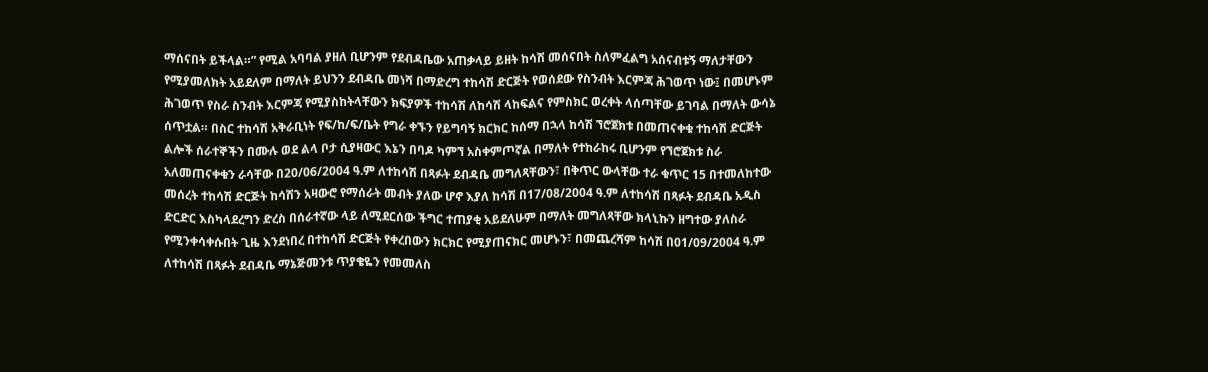ማሰናበት ይችላል።” የሚል አባባል ያዘለ ቢሆንም የደብዳቤው አጠቃላይ ይዘት ከሳሽ መሰናበት ስለምፈልግ አሰናብቱኝ ማለታቸውን የሚያመለክት አይደለም በማለት ይህንን ደብዳቤ መነሻ በማድረግ ተከሳሽ ድርጅት የወሰደው የስንብት እርምጃ ሕገወጥ ነው፤ በመሆኑም ሕገወጥ የስራ ስንብት እርምጃ የሚያስከትላቸውን ክፍያዎች ተከሳሽ ለከሳሽ ላከፍልና የምስክር ወረቀት ላሰጣቸው ይገባል በማለት ውሳኔ ሰጥቷል። በስር ተከሳሽ አቅራቢነት የፍ/ከ/ፍ/ቤት የግራ ቀኙን የይግባኝ ክርክር ከሰማ በኋላ ከሳሽ ኘሮጀክቱ በመጠናቀቁ ተከሳሽ ድርጅት ልሎች ሰራተኞችን በሙሉ ወደ ልላ ቦታ ሲያዛውር እኔን በባዶ ካምኘ አስቀምጦኛል በማለት የተከራከሩ ቢሆንም የኘሮጀክቱ ስራ አለመጠናቀቁን ራሳቸው በ20/06/2004 ዓ.ም ለተከሳሽ በጻፉት ደብዳቤ መግለጻቸውን፣ በቅጥር ውላቸው ተራ ቁጥር 15 በተመለከተው መሰረት ተከሳሽ ድርጅት ከሳሽን አዛውሮ የማሰራት መብት ያለው ሆኖ እያለ ከሳሽ በ17/08/2004 ዓ.ም ለተከሳሽ በጻፉት ደብዳቤ አዲስ ድርድር እስካላደረግን ድረስ በሰራተኛው ላይ ለሚደርሰው ችግር ተጠያቂ አይደለሁም በማለት መግለጻቸው ክላኒኩን ዘግተው ያለስራ የሚንቀሳቀሱበት ጊዜ እንደነበረ በተከሳሽ ድርጅት የቀረበውን ክርክር የሚያጠናክር መሆኑን፣ በመጨረሻም ከሳሽ በ01/09/2004 ዓ.ም ለተከሳሽ በጻፉት ደብዳቤ ማኔጅመንቱ ጥያቄዬን የመመለስ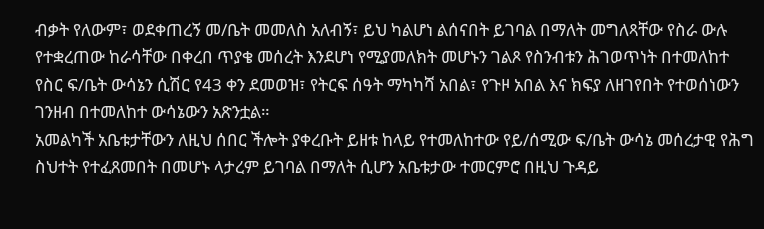ብቃት የለውም፣ ወደቀጠረኝ መ/ቤት መመለስ አለብኝ፣ ይህ ካልሆነ ልሰናበት ይገባል በማለት መግለጻቸው የስራ ውሉ የተቋረጠው ከራሳቸው በቀረበ ጥያቄ መሰረት እንደሆነ የሚያመለክት መሆኑን ገልጾ የስንብቱን ሕገወጥነት በተመለከተ የስር ፍ/ቤት ውሳኔን ሲሽር የ43 ቀን ደመወዝ፣ የትርፍ ሰዓት ማካካሻ አበል፣ የጉዞ አበል እና ክፍያ ለዘገየበት የተወሰነውን ገንዘብ በተመለከተ ውሳኔውን አጽንቷል።
አመልካች አቤቱታቸውን ለዚህ ሰበር ችሎት ያቀረቡት ይዘቱ ከላይ የተመለከተው የይ/ሰሚው ፍ/ቤት ውሳኔ መሰረታዊ የሕግ ስህተት የተፈጸመበት በመሆኑ ላታረም ይገባል በማለት ሲሆን አቤቱታው ተመርምሮ በዚህ ጉዳይ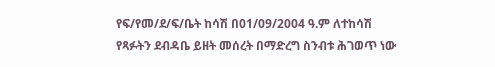የፍ/የመ/ደ/ፍ/ቤት ከሳሽ በ01/09/2004 ዓ.ም ለተከሳሽ የጻፉትን ደብዳቤ ይዘት መሰረት በማድረግ ስንብቱ ሕገወጥ ነው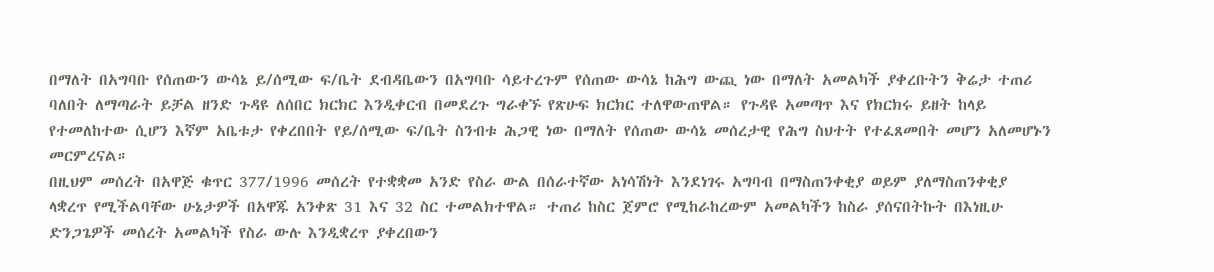በማለት በአግባቡ የሰጠውን ውሳኔ ይ/ሰሚው ፍ/ቤት ደብዳቤውን በአግባቡ ሳይተረጉም የሰጠው ውሳኔ ከሕግ ውጪ ነው በማለት አመልካች ያቀረቡትን ቅሬታ ተጠሪ ባለበት ለማጣራት ይቻል ዘንድ ጉዳዩ ለሰበር ክርክር እንዲቀርብ በመደረጉ ግራቀኙ የጽሁፍ ክርክር ተለዋውጠዋል። የጉዳዩ አመጣጥ እና የክርክሩ ይዘት ከላይ የተመለከተው ሲሆን እኛም አቤቱታ የቀረበበት የይ/ሰሚው ፍ/ቤት ስንብቱ ሕጋዊ ነው በማለት የሰጠው ውሳኔ መሰረታዊ የሕግ ስህተት የተፈጸመበት መሆን አለመሆኑን መርምረናል።
በዚህም መሰረት በአዋጅ ቁጥር 377/1996 መሰረት የተቋቋመ አንድ የስራ ውል በሰራተኛው አነሳሽነት እንደነገሩ አግባብ በማስጠንቀቂያ ወይም ያለማስጠንቀቂያ ላቋረጥ የሚችልባቸው ሁኔታዎች በአዋጁ አንቀጽ 31 እና 32 ስር ተመልክተዋል። ተጠሪ ከስር ጀምሮ የሚከራከረውም አመልካችን ከስራ ያሰናበትኩት በእነዚሁ ድንጋጌዎች መሰረት አመልካች የስራ ውሉ እንዲቋረጥ ያቀረበውን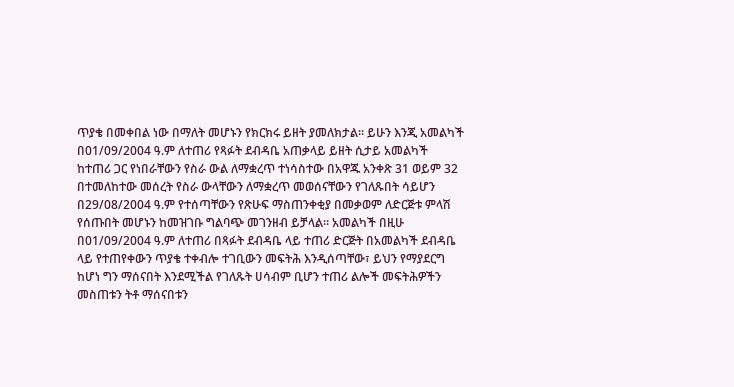ጥያቄ በመቀበል ነው በማለት መሆኑን የክርክሩ ይዘት ያመለክታል። ይሁን እንጂ አመልካች በ01/09/2004 ዓ.ም ለተጠሪ የጻፉት ደብዳቤ አጠቃላይ ይዘት ሲታይ አመልካች ከተጠሪ ጋር የነበራቸውን የስራ ውል ለማቋረጥ ተነሳስተው በአዋጁ አንቀጽ 31 ወይም 32 በተመለከተው መሰረት የስራ ውላቸውን ለማቋረጥ መወሰናቸውን የገለጹበት ሳይሆን በ29/08/2004 ዓ.ም የተሰጣቸውን የጽሁፍ ማስጠንቀቂያ በመቃወም ለድርጅቱ ምላሽ የሰጡበት መሆኑን ከመዝገቡ ግልባጭ መገንዘብ ይቻላል። አመልካች በዚሁ በ01/09/2004 ዓ.ም ለተጠሪ በጻፉት ደብዳቤ ላይ ተጠሪ ድርጅት በአመልካች ደብዳቤ ላይ የተጠየቀውን ጥያቄ ተቀብሎ ተገቢውን መፍትሕ እንዲሰጣቸው፣ ይህን የማያደርግ ከሆነ ግን ማሰናበት እንደሚችል የገለጹት ሀሳብም ቢሆን ተጠሪ ልሎች መፍትሕዎችን መስጠቱን ትቶ ማሰናበቱን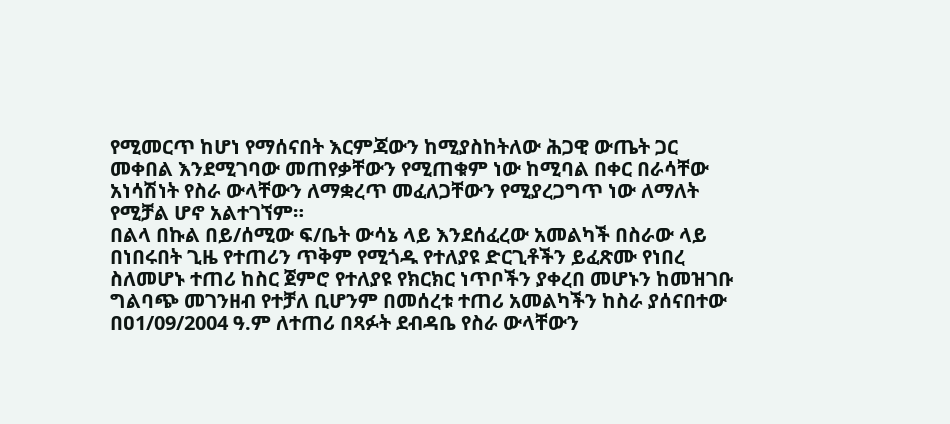የሚመርጥ ከሆነ የማሰናበት እርምጃውን ከሚያስከትለው ሕጋዊ ውጤት ጋር መቀበል እንደሚገባው መጠየቃቸውን የሚጠቁም ነው ከሚባል በቀር በራሳቸው አነሳሽነት የስራ ውላቸውን ለማቋረጥ መፈለጋቸውን የሚያረጋግጥ ነው ለማለት የሚቻል ሆኖ አልተገኘም።
በልላ በኩል በይ/ሰሚው ፍ/ቤት ውሳኔ ላይ እንደሰፈረው አመልካች በስራው ላይ በነበሩበት ጊዜ የተጠሪን ጥቅም የሚጎዱ የተለያዩ ድርጊቶችን ይፈጽሙ የነበረ ስለመሆኑ ተጠሪ ከስር ጀምሮ የተለያዩ የክርክር ነጥቦችን ያቀረበ መሆኑን ከመዝገቡ ግልባጭ መገንዘብ የተቻለ ቢሆንም በመሰረቱ ተጠሪ አመልካችን ከስራ ያሰናበተው በዐ1/09/2004 ዓ.ም ለተጠሪ በጻፉት ደብዳቤ የስራ ውላቸውን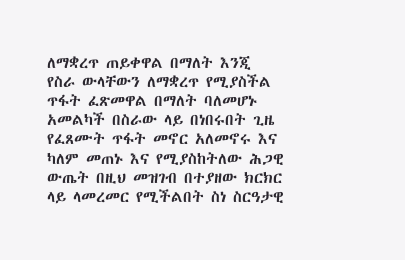ለማቋረጥ ጠይቀዋል በማለት እንጂ የስራ ውላቸውን ለማቋረጥ የሚያስችል ጥፋት ፈጽመዋል በማለት ባለመሆኑ አመልካች በስራው ላይ በነበሩበት ጊዜ የፈጸሙት ጥፋት መኖር አለመኖሩ እና ካለም መጠኑ እና የሚያስከትለው ሕጋዊ ውጤት በዚህ መዝገብ በተያዘው ክርክር ላይ ላመረመር የሚችልበት ስነ ስርዓታዊ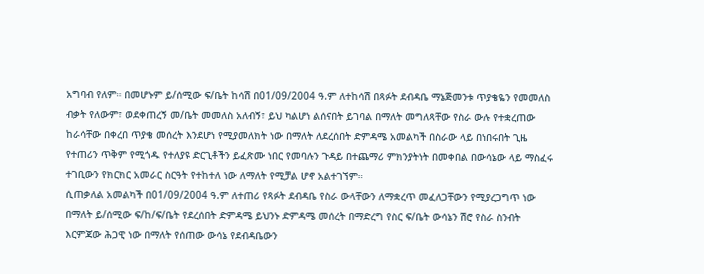አግባብ የለም። በመሆኑም ይ/ሰሚው ፍ/ቤት ከሳሽ በ01/09/2004 ዓ.ም ለተከሳሽ በጻፉት ደብዳቤ ማኔጅመንቱ ጥያቄዬን የመመለስ ብቃት የለውም፣ ወደቀጠረኝ መ/ቤት መመለስ አለብኝ፣ ይህ ካልሆነ ልሰናበት ይገባል በማለት መግለጻቸው የስራ ውሉ የተቋረጠው ከራሳቸው በቀረበ ጥያቄ መሰረት እንደሆነ የሚያመለክት ነው በማለት ለደረሰበት ድምዳሜ አመልካች በስራው ላይ በነበሩበት ጊዜ የተጠሪን ጥቅም የሚጎዱ የተለያዩ ድርጊቶችን ይፈጽሙ ነበር የመባሉን ጉዳይ በተጨማሪ ምክንያትነት በመቀበል በውሳኔው ላይ ማስፈሩ ተገቢውን የክርክር አመራር ስርዓት የተከተለ ነው ለማለት የሚቻል ሆኖ አልተገኘም።
ሲጠቃለል አመልካች በ01/09/2004 ዓ.ም ለተጠሪ የጻፉት ደብዳቤ የስራ ውላቸውን ለማቋረጥ መፈለጋቸውን የሚያረጋግጥ ነው በማለት ይ/ሰሚው ፍ/ከ/ፍ/ቤት የደረሰበት ድምዳሜ ይህንኑ ድምዳሜ መሰረት በማድረግ የስር ፍ/ቤት ውሳኔን ሽሮ የስራ ስንብት እርምጃው ሕጋዊ ነው በማለት የሰጠው ውሳኔ የደብዳቤውን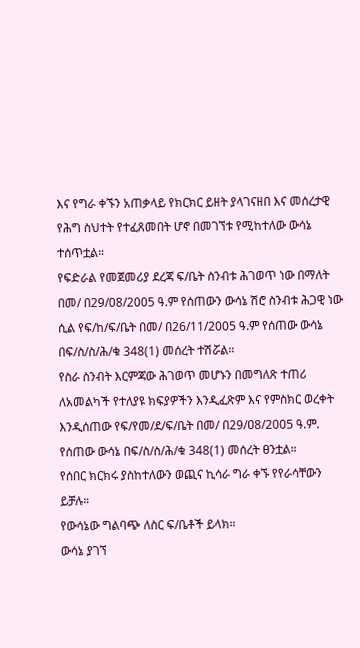እና የግራ ቀኙን አጠቃላይ የክርክር ይዘት ያላገናዘበ እና መሰረታዊ የሕግ ስህተት የተፈጸመበት ሆኖ በመገኘቱ የሚከተለው ውሳኔ ተሰጥቷል።
የፍድራል የመጀመሪያ ደረጃ ፍ/ቤት ስንብቱ ሕገወጥ ነው በማለት በመ/ በ29/08/2005 ዓ.ም የሰጠውን ውሳኔ ሽሮ ስንብቱ ሕጋዊ ነው ሲል የፍ/ከ/ፍ/ቤት በመ/ በ26/11/2005 ዓ.ም የሰጠው ውሳኔ በፍ/ስ/ስ/ሕ/ቁ 348(1) መሰረት ተሽሯል።
የስራ ስንብት እርምጃው ሕገወጥ መሆኑን በመግለጽ ተጠሪ ለአመልካች የተለያዩ ክፍያዎችን እንዲፈጽም እና የምስክር ወረቀት እንዲሰጠው የፍ/የመ/ደ/ፍ/ቤት በመ/ በ29/ዐ8/2005 ዓ.ም. የሰጠው ውሳኔ በፍ/ስ/ስ/ሕ/ቁ 348(1) መሰረት ፀንቷል።
የሰበር ክርክሩ ያስከተለውን ወጪና ኪሳራ ግራ ቀኙ የየራሳቸውን ይቻሉ።
የውሳኔው ግልባጭ ለስር ፍ/ቤቶች ይላክ።
ውሳኔ ያገኘ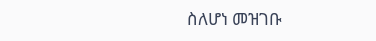ስለሆነ መዝገቡ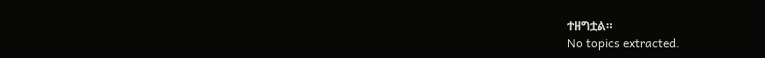ተዘግቷል።
No topics extracted.